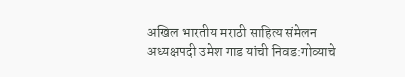अखिल भारतीय मराठी साहित्य संमेलन अध्यक्षपदी उमेश गाड यांची निवड:गोव्याचे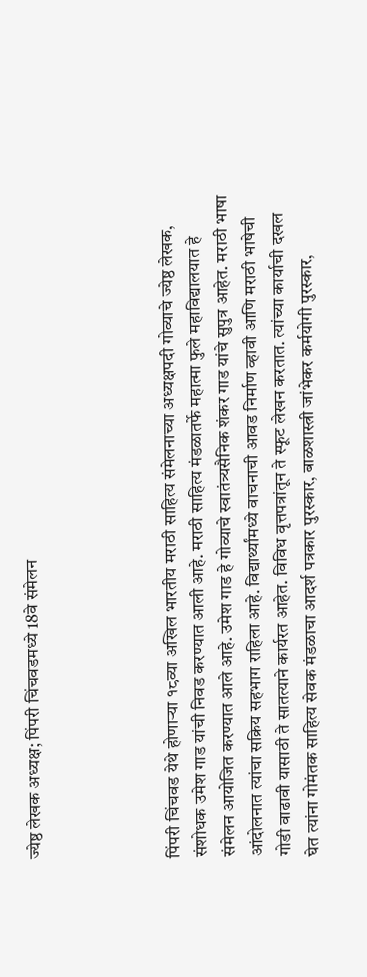ज्येष्ठ लेखक अध्यक्ष; पिंपरी चिंचवडमध्ये 18वे संमेलन




पिंपरी चिंचवड येथे होणाऱ्या १८व्या अखिल भारतीय मराठी साहित्य संमेलनाच्या अध्यक्षपदी गोव्याचे ज्येष्ठ लेखक, संशोधक उमेश गाड यांची निवड करण्यात आली आहे. मराठी साहित्य मंडळातर्फे महात्मा फुले महाविद्यालयात हे संमेलन आयोजित करण्यात आले आहे. उमेश गाड हे गोव्याचे स्वातंत्र्यसैनिक शंकर गाड यांचे सुपुत्र आहेत. मराठी भाषा आंदोलनात त्यांचा सक्रिय सहभाग राहिला आहे. विद्यार्थ्यांमध्ये वाचनाची आवड निर्माण व्हावी आणि मराठी भाषेची गोडी वाढावी यासाठी ते सातत्याने कार्यरत आहेत. विविध वृत्तपत्रांतून ते स्फूट लेखन करतात. त्यांच्या कार्याची दखल घेत त्यांना गोमंतक साहित्य सेवक मंडळाचा आदर्श पत्रकार पुरस्कार, बाळशास्त्री जांभेकर कर्मयोगी पुरस्कार,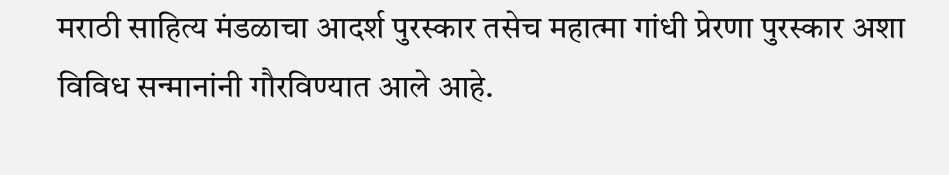मराठी साहित्य मंडळाचा आदर्श पुरस्कार तसेच महात्मा गांधी प्रेरणा पुरस्कार अशा विविध सन्मानांनी गौरविण्यात आले आहे.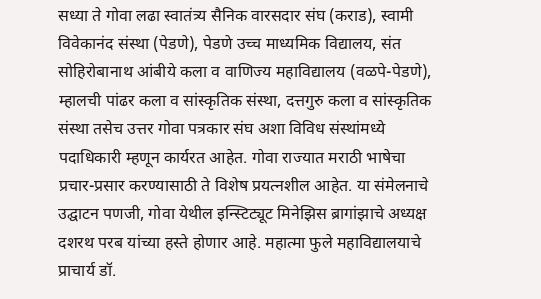सध्या ते गोवा लढा स्वातंत्र्य सैनिक वारसदार संघ (कराड), स्वामी विवेकानंद संस्था (पेडणे), पेडणे उच्च माध्यमिक विद्यालय, संत सोहिरोबानाथ आंबीये कला व वाणिज्य महाविद्यालय (वळपे-पेडणे), म्हालची पांढर कला व सांस्कृतिक संस्था, दत्तगुरु कला व सांस्कृतिक संस्था तसेच उत्तर गोवा पत्रकार संघ अशा विविध संस्थांमध्ये पदाधिकारी म्हणून कार्यरत आहेत. गोवा राज्यात मराठी भाषेचा प्रचार-प्रसार करण्यासाठी ते विशेष प्रयत्नशील आहेत. या संमेलनाचे उद्घाटन पणजी, गोवा येथील इन्स्टिट्यूट मिनेझिस ब्रागांझाचे अध्यक्ष दशरथ परब यांच्या हस्ते होणार आहे. महात्मा फुले महाविद्यालयाचे प्राचार्य डॉ.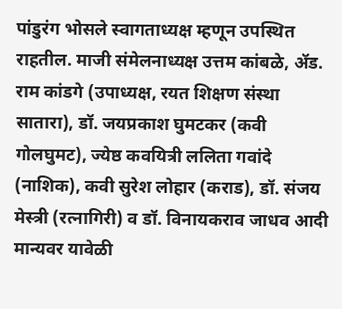पांडुरंग भोसले स्वागताध्यक्ष म्हणून उपस्थित राहतील. माजी संमेलनाध्यक्ष उत्तम कांबळे, ॲड. राम कांडगे (उपाध्यक्ष, रयत शिक्षण संस्था सातारा), डॉ. जयप्रकाश घुमटकर (कवी गोलघुमट), ज्येष्ठ कवयित्री ललिता गवांदे (नाशिक), कवी सुरेश लोहार (कराड), डॉ. संजय मेस्त्री (रत्नागिरी) व डॉ. विनायकराव जाधव आदी मान्यवर यावेळी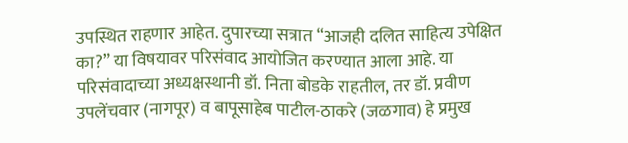उपस्थित राहणार आहेत. दुपारच्या सत्रात “आजही दलित साहित्य उपेक्षित का?” या विषयावर परिसंवाद आयोजित करण्यात आला आहे. या परिसंवादाच्या अध्यक्षस्थानी डॉ. निता बोडके राहतील, तर डॉ. प्रवीण उपलेंचवार (नागपूर) व बापूसाहेब पाटील-ठाकरे (जळगाव) हे प्रमुख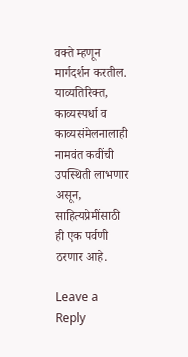वक्ते म्हणून मार्गदर्शन करतील. याव्यतिरिक्त, काव्यस्पर्धा व काव्यसंमेलनालाही नामवंत कवींची उपस्थिती लाभणार असून, साहित्यप्रेमींसाठी ही एक पर्वणी ठरणार आहे.

Leave a Reply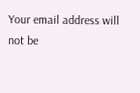Your email address will not be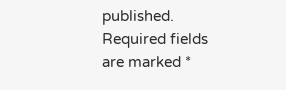published. Required fields are marked *